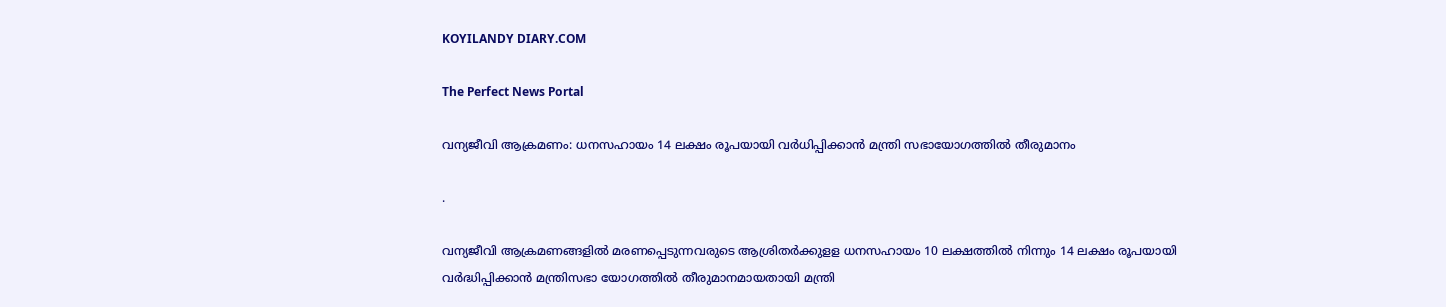KOYILANDY DIARY.COM

The Perfect News Portal

വന്യജീവി ആക്രമണം: ധനസഹായം 14 ലക്ഷം രൂപയായി വര്‍ധിപ്പിക്കാൻ മന്ത്രി സഭായോഗത്തിൽ തീരുമാനം

.

വന്യജീവി ആക്രമണങ്ങളില്‍ മരണപ്പെടുന്നവരുടെ ആശ്രിതര്‍ക്കുളള ധനസഹായം 10 ലക്ഷത്തില്‍ നിന്നും 14 ലക്ഷം രൂപയായി വര്‍ദ്ധിപ്പിക്കാന്‍ മന്ത്രിസഭാ യോഗത്തില്‍ തീരുമാനമായതായി മന്ത്രി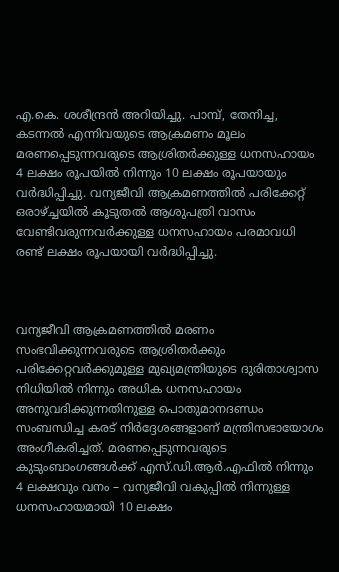എ.കെ. ശശീന്ദ്രന്‍ അറിയിച്ചു. പാമ്പ്, തേനിച്ച, കടന്നല്‍ എന്നിവയുടെ ആക്രമണം മൂലം മരണപ്പെടുന്നവരുടെ ആശ്രിതര്‍ക്കുള്ള ധനസഹായം 4 ലക്ഷം രൂപയില്‍ നിന്നും 10 ലക്ഷം രൂപയായും വര്‍ദ്ധിപ്പിച്ചു. വന്യജീവി ആക്രമണത്തില്‍ പരിക്കേറ്റ് ഒരാഴ്ച്ചയില്‍ കൂടുതല്‍ ആശുപത്രി വാസം വേണ്ടിവരുന്നവര്‍ക്കുള്ള ധനസഹായം പരമാവധി രണ്ട് ലക്ഷം രൂപയായി വര്‍ദ്ധിപ്പിച്ചു.



വന്യജീവി ആക്രമണത്തിൽ മരണം സംഭവിക്കുന്നവരുടെ ആശ്രിതർക്കും പരിക്കേറ്റവർക്കുമുള്ള മുഖ്യമന്ത്രിയുടെ ദുരിതാശ്വാസ നിധിയിൽ നിന്നും അധിക ധനസഹായം അനുവദിക്കുന്നതിനുള്ള പൊതുമാനദണ്ഡം സംബന്ധിച്ച കരട് നിര്‍ദ്ദേശങ്ങളാണ് മന്ത്രിസഭായോഗം അംഗീകരിച്ചത്. മരണപ്പെടുന്നവരുടെ കുടുംബാംഗങ്ങള്‍ക്ക് എസ്.ഡി.ആര്‍.എഫില്‍ നിന്നും 4 ലക്ഷവും വനം – വന്യജീവി വകുപ്പില്‍ നിന്നുള്ള ധനസഹായമായി 10 ലക്ഷം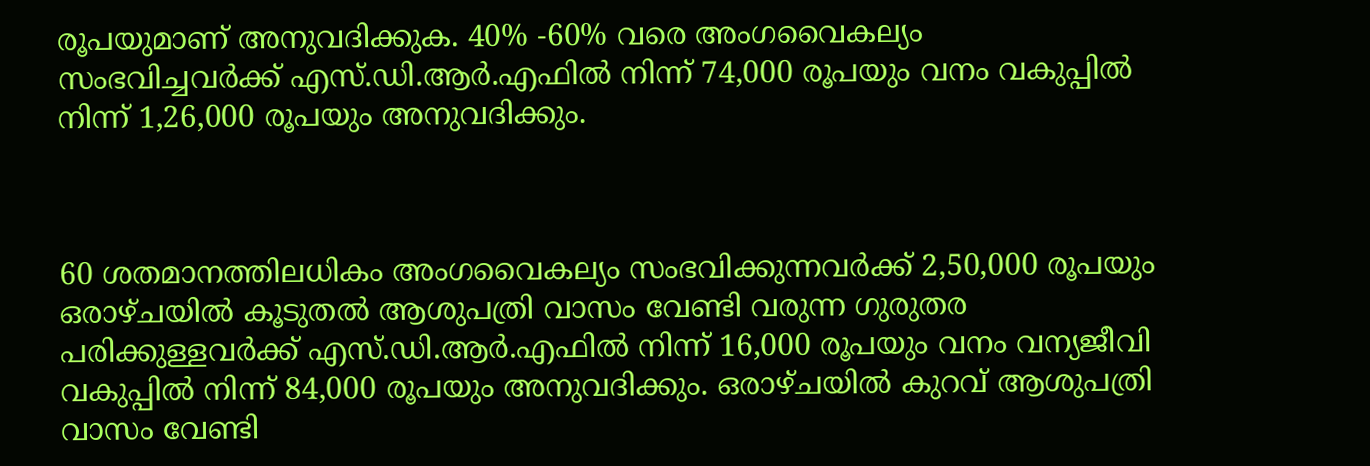രൂപയുമാണ് അനുവദിക്കുക. 40% -60% വരെ അംഗവൈകല്യം സംഭവിച്ചവര്‍ക്ക് എസ്.ഡി.ആര്‍.എഫില്‍ നിന്ന് 74,000 രൂപയും വനം വകുപ്പില്‍ നിന്ന് 1,26,000 രൂപയും അനുവദിക്കും.



60 ശതമാനത്തിലധികം അംഗവൈകല്യം സംഭവിക്കുന്നവര്‍ക്ക് 2,50,000 രൂപയും ഒരാഴ്ചയില്‍ കൂടുതല്‍ ആശുപത്രി വാസം വേണ്ടി വരുന്ന ഗുരുതര പരിക്കുള്ളവര്‍ക്ക് എസ്.ഡി.ആര്‍.എഫില്‍ നിന്ന് 16,000 രൂപയും വനം വന്യജീവി വകുപ്പില്‍ നിന്ന് 84,000 രൂപയും അനുവദിക്കും. ഒരാഴ്ചയില്‍ കുറവ് ആശുപത്രി വാസം വേണ്ടി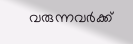വരുന്നവര്‍ക്ക്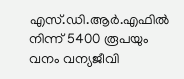എസ്.ഡി.ആര്‍.എഫില്‍ നിന്ന് 5400 രൂപയും വനം വന്യജീവി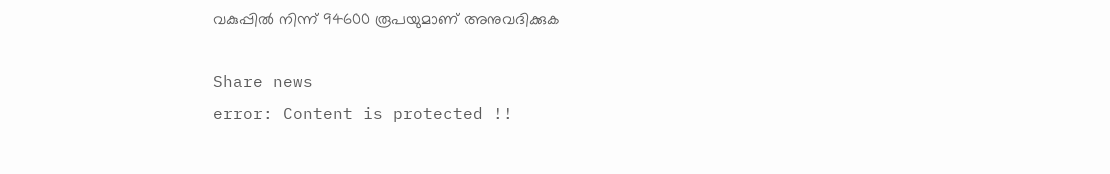വകുപ്പില്‍ നിന്ന് 94600 രൂപയുമാണ് അനുവദിക്കുക

Share news
error: Content is protected !!